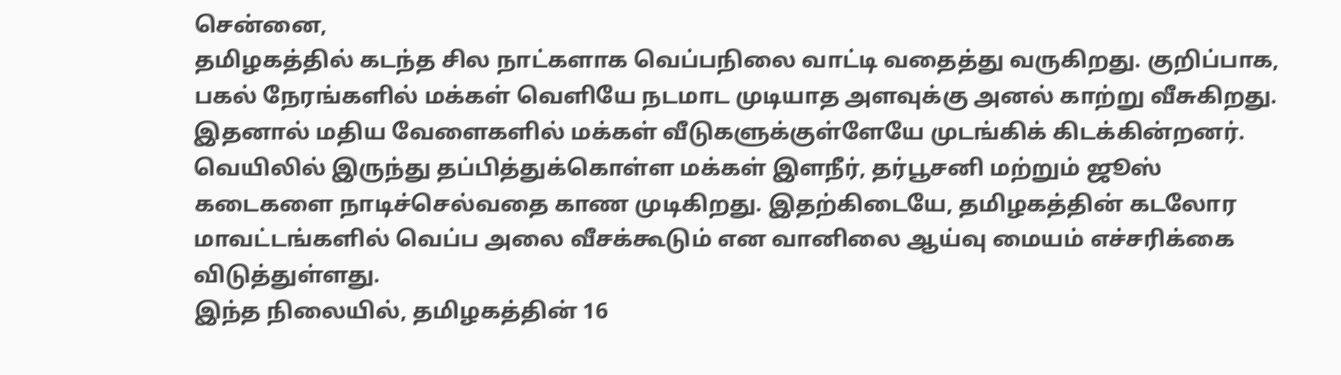சென்னை,
தமிழகத்தில் கடந்த சில நாட்களாக வெப்பநிலை வாட்டி வதைத்து வருகிறது. குறிப்பாக, பகல் நேரங்களில் மக்கள் வெளியே நடமாட முடியாத அளவுக்கு அனல் காற்று வீசுகிறது. இதனால் மதிய வேளைகளில் மக்கள் வீடுகளுக்குள்ளேயே முடங்கிக் கிடக்கின்றனர். வெயிலில் இருந்து தப்பித்துக்கொள்ள மக்கள் இளநீர், தர்பூசனி மற்றும் ஜூஸ் கடைகளை நாடிச்செல்வதை காண முடிகிறது. இதற்கிடையே, தமிழகத்தின் கடலோர மாவட்டங்களில் வெப்ப அலை வீசக்கூடும் என வானிலை ஆய்வு மையம் எச்சரிக்கை விடுத்துள்ளது.
இந்த நிலையில், தமிழகத்தின் 16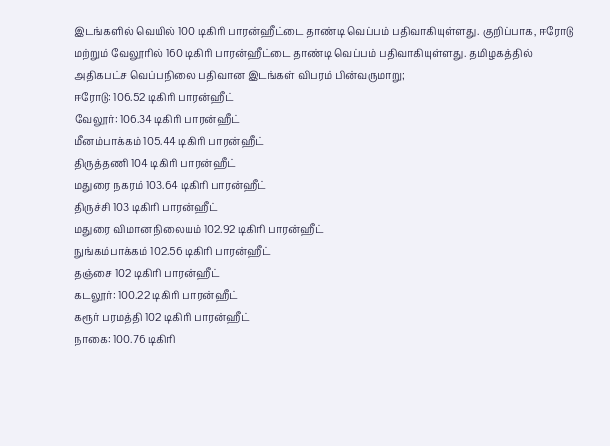இடங்களில் வெயில் 100 டிகிரி பாரன்ஹீட்டை தாண்டி வெப்பம் பதிவாகியுள்ளது. குறிப்பாக, ஈரோடு மற்றும் வேலூரில் 160 டிகிரி பாரன்ஹீட்டை தாண்டி வெப்பம் பதிவாகியுள்ளது. தமிழகத்தில் அதிகபட்ச வெப்பநிலை பதிவான இடங்கள் விபரம் பின்வருமாறு;
ஈரோடு: 106.52 டிகிரி பாரன்ஹீட்
வேலூர்: 106.34 டிகிரி பாரன்ஹீட்
மீனம்பாக்கம் 105.44 டிகிரி பாரன்ஹீட்
திருத்தணி 104 டிகிரி பாரன்ஹீட்
மதுரை நகரம் 103.64 டிகிரி பாரன்ஹீட்
திருச்சி 103 டிகிரி பாரன்ஹீட்
மதுரை விமானநிலையம் 102.92 டிகிரி பாரன்ஹீட்
நுங்கம்பாக்கம் 102.56 டிகிரி பாரன்ஹீட்
தஞ்சை 102 டிகிரி பாரன்ஹீட்
கடலூர்: 100.22 டிகிரி பாரன்ஹீட்
கரூர் பரமத்தி 102 டிகிரி பாரன்ஹீட்
நாகை: 100.76 டிகிரி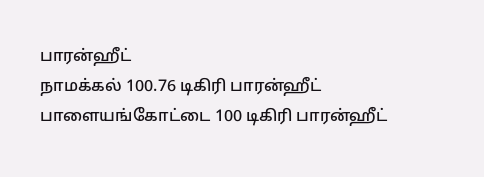பாரன்ஹீட்
நாமக்கல் 100.76 டிகிரி பாரன்ஹீட்
பாளையங்கோட்டை 100 டிகிரி பாரன்ஹீட்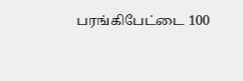பரங்கிபேட்டை 100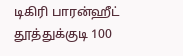டிகிரி பாரன்ஹீட்
தூத்துக்குடி 100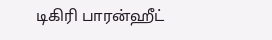டிகிரி பாரன்ஹீட்